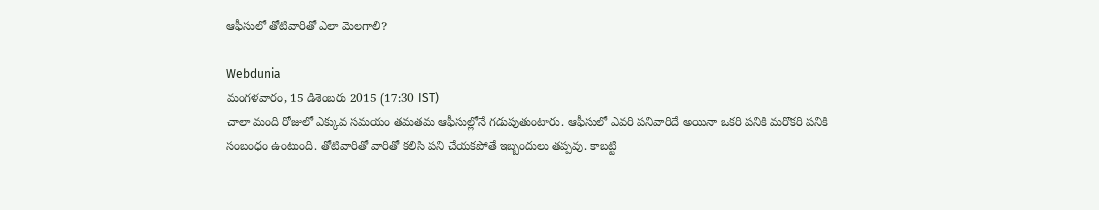ఆఫీసులో తోటివారితో ఎలా మెలగాలి?

Webdunia
మంగళవారం, 15 డిశెంబరు 2015 (17:30 IST)
చాలా మంది రోజులో ఎక్కువ సమయం తమతమ ఆఫీసుల్లోనే గడుపుతుంటారు. ఆఫీసులో ఎవరి పనివారిదే అయినా ఒకరి పనికి మరొకరి పనికి సంబంధం ఉంటుంది. తోటివారితో వారితో కలిసి పని చేయకపోతే ఇబ్బందులు తప్పవు. కాబట్టి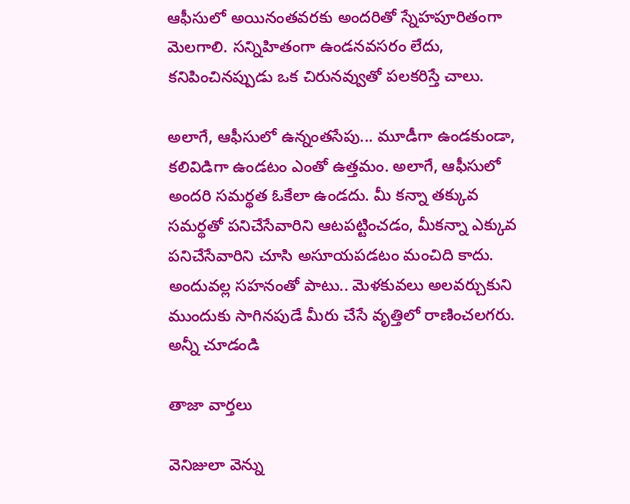ఆఫీసులో అయినంతవరకు అందరితో స్నేహపూరితంగా మెలగాలి. సన్నిహితంగా ఉండనవసరం లేదు, కనిపించినప్పుడు ఒక చిరునవ్వుతో పలకరిస్తే చాలు.

అలాగే, ఆఫీసులో ఉన్నంతసేపు... మూడీగా ఉండకుండా, కలివిడిగా ఉండటం ఎంతో ఉత్తమం. అలాగే, ఆఫీసులో అందరి సమర్థత ఓకేలా ఉండదు. మీ కన్నా తక్కువ సమర్థతో పనిచేసేవారిని ఆటపట్టించడం, మీకన్నా ఎక్కువ పనిచేసేవారిని చూసి అసూయపడటం మంచిది కాదు. అందువల్ల సహనంతో పాటు.. మెళకువలు అలవర్చుకుని ముందుకు సాగినపుడే మీరు చేసే వృత్తిలో రాణించలగరు.
అన్నీ చూడండి

తాజా వార్తలు

వెనిజులా వెన్ను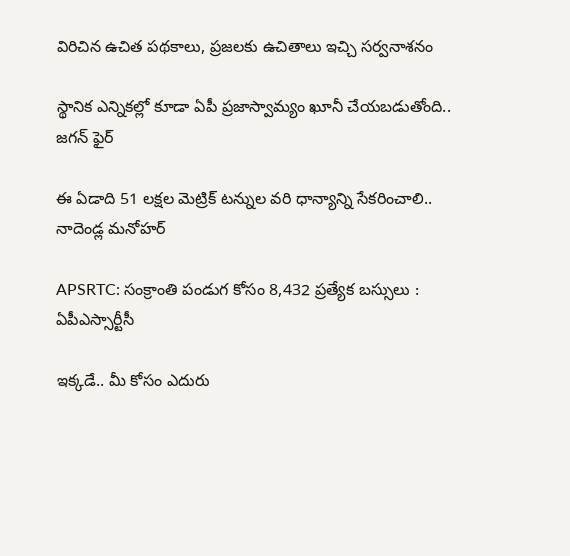విరిచిన ఉచిత పథకాలు, ప్రజలకు ఉచితాలు ఇచ్చి సర్వనాశనం

స్థానిక ఎన్నికల్లో కూడా ఏపీ ప్రజాస్వామ్యం ఖూనీ చేయబడుతోంది.. జగన్ ఫైర్

ఈ ఏడాది 51 లక్షల మెట్రిక్ టన్నుల వరి ధాన్యాన్ని సేకరించాలి.. నాదెండ్ల మనోహర్

APSRTC: సంక్రాంతి పండుగ కోసం 8,432 ప్రత్యేక బస్సులు : ఏపీఎస్సార్టీసీ

ఇక్కడే.. మీ కోసం ఎదురు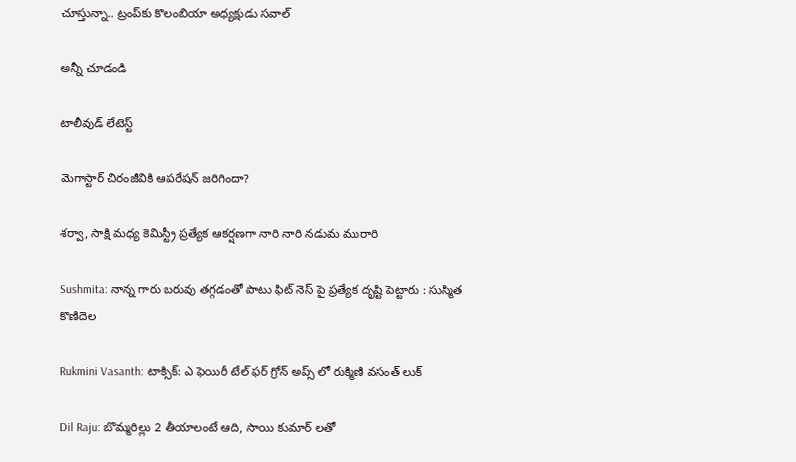చూస్తున్నా.. ట్రంప్‌‍కు కొలంబియా అధ్యక్షుడు సవాల్

అన్నీ చూడండి

టాలీవుడ్ లేటెస్ట్

మెగాస్టార్ చిరంజీవికి ఆపరేషన్ జరిగిందా?

శర్వా, సాక్షి మధ్య కెమిస్ట్రీ ప్రత్యేక ఆకర్షణగా నారి నారి నడుమ మురారి

Sushmita: నాన్న గారు బరువు తగ్గడంతో పాటు ఫిట్ నెస్ పై ప్రత్యేక దృష్టి పెట్టారు : సుస్మిత కొణిదెల

Rukmini Vasanth: టాక్సిక్: ఎ ఫెయిరీ టేల్ ఫ‌ర్ గ్రోన్ అప్స్‌ లో రుక్మిణి వ‌సంత్ లుక్

Dil Raju: బొమ్మరిల్లు 2 తీయాలంటే ఆది, సాయి కుమార్ లతో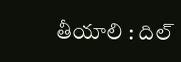తీయాలి : దిల్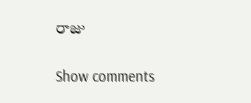రాజు

Show comments